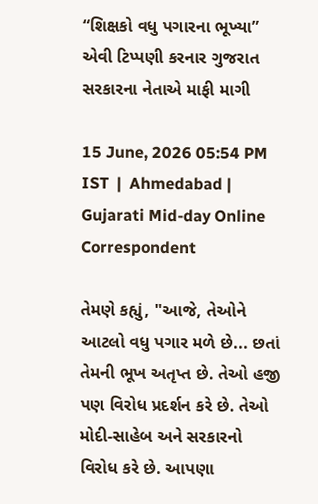“શિક્ષકો વધુ પગારના ભૂખ્યા” એવી ટિપ્પણી કરનાર ગુજરાત સરકારના નેતાએ માફી માગી

15 June, 2026 05:54 PM IST  |  Ahmedabad | Gujarati Mid-day Online Correspondent

તેમણે કહ્યું, "આજે, તેઓને આટલો વધુ પગાર મળે છે... છતાં તેમની ભૂખ અતૃપ્ત છે. તેઓ હજી પણ વિરોધ પ્રદર્શન કરે છે. તેઓ મોદી-સાહેબ અને સરકારનો વિરોધ કરે છે. આપણા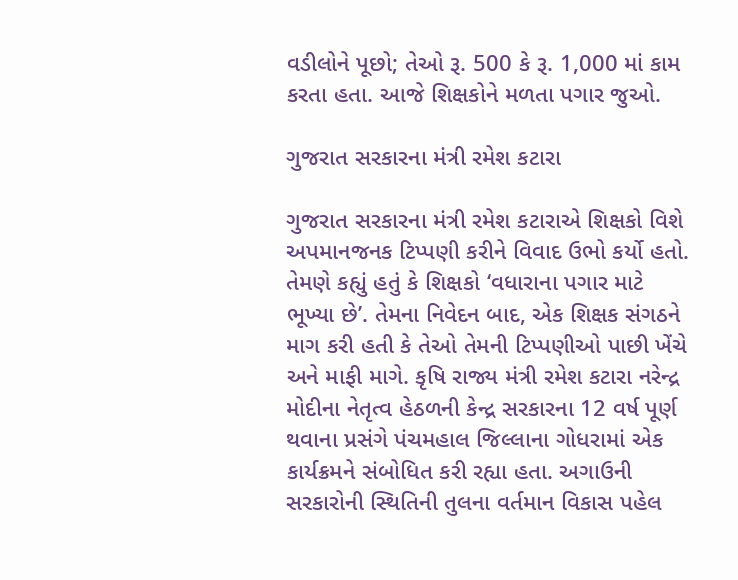વડીલોને પૂછો; તેઓ રૂ. 500 કે રૂ. 1,000 માં કામ કરતા હતા. આજે શિક્ષકોને મળતા પગાર જુઓ.

ગુજરાત સરકારના મંત્રી રમેશ કટારા

ગુજરાત સરકારના મંત્રી રમેશ કટારાએ શિક્ષકો વિશે અપમાનજનક ટિપ્પણી કરીને વિવાદ ઉભો કર્યો હતો. તેમણે કહ્યું હતું કે શિક્ષકો ‘વધારાના પગાર માટે ભૂખ્યા છે’. તેમના નિવેદન બાદ, એક શિક્ષક સંગઠને માગ કરી હતી કે તેઓ તેમની ટિપ્પણીઓ પાછી ખેંચે અને માફી માગે. કૃષિ રાજ્ય મંત્રી રમેશ કટારા નરેન્દ્ર મોદીના નેતૃત્વ હેઠળની કેન્દ્ર સરકારના 12 વર્ષ પૂર્ણ થવાના પ્રસંગે પંચમહાલ જિલ્લાના ગોધરામાં એક કાર્યક્રમને સંબોધિત કરી રહ્યા હતા. અગાઉની સરકારોની સ્થિતિની તુલના વર્તમાન વિકાસ પહેલ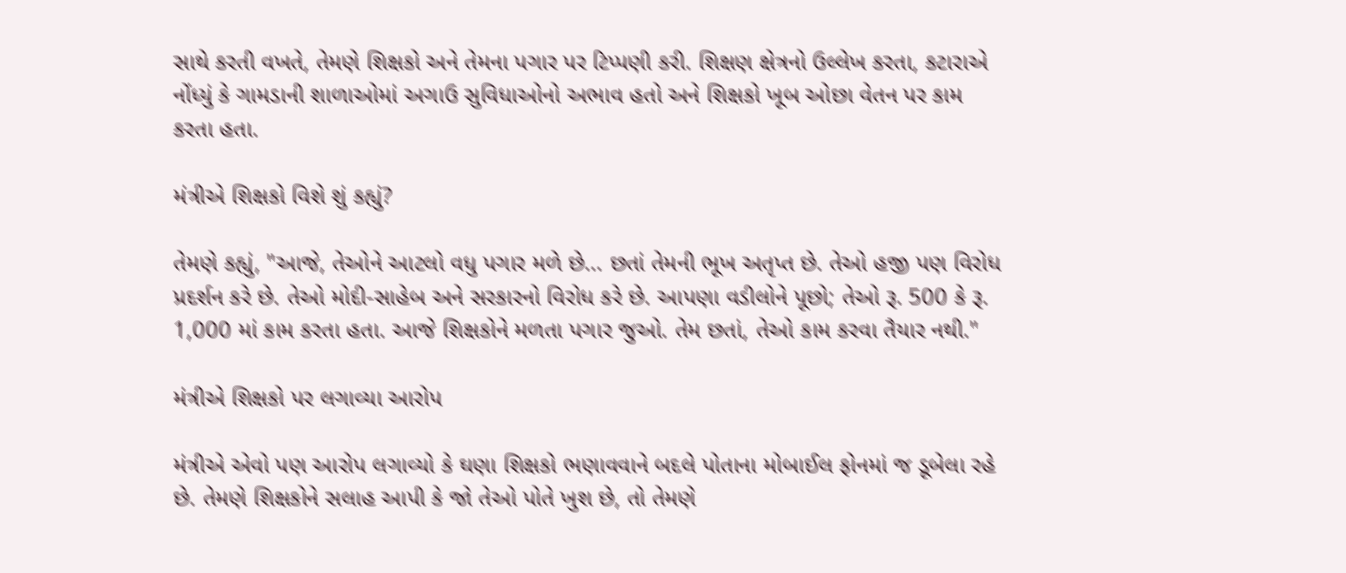સાથે કરતી વખતે, તેમણે શિક્ષકો અને તેમના પગાર પર ટિપ્પણી કરી. શિક્ષણ ક્ષેત્રનો ઉલ્લેખ કરતા, કટારાએ નોંધ્યું કે ગામડાની શાળાઓમાં અગાઉ સુવિધાઓનો અભાવ હતો અને શિક્ષકો ખૂબ ઓછા વેતન પર કામ કરતા હતા.

મંત્રીએ શિક્ષકો વિશે શું કહ્યું?

તેમણે કહ્યું, "આજે, તેઓને આટલો વધુ પગાર મળે છે... છતાં તેમની ભૂખ અતૃપ્ત છે. તેઓ હજી પણ વિરોધ પ્રદર્શન કરે છે. તેઓ મોદી-સાહેબ અને સરકારનો વિરોધ કરે છે. આપણા વડીલોને પૂછો; તેઓ રૂ. 500 કે રૂ. 1,000 માં કામ કરતા હતા. આજે શિક્ષકોને મળતા પગાર જુઓ. તેમ છતાં, તેઓ કામ કરવા તૈયાર નથી."

મંત્રીએ શિક્ષકો પર લગાવ્યા આરોપ

મંત્રીએ એવો પણ આરોપ લગાવ્યો કે ઘણા શિક્ષકો ભણાવવાને બદલે પોતાના મોબાઈલ ફોનમાં જ ડૂબેલા રહે છે. તેમણે શિક્ષકોને સલાહ આપી કે જો તેઓ પોતે ખુશ છે, તો તેમણે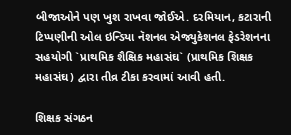બીજાઓને પણ ખુશ રાખવા જોઈએ. દરમિયાન, કટારાની ટિપ્પણીની ઓલ ઇન્ડિયા નૅશનલ એજ્યુકેશનલ ફેડરેશનના સહયોગી `પ્રાથમિક શૈક્ષિક મહાસંઘ` (પ્રાથમિક શિક્ષક મહાસંઘ) દ્વારા તીવ્ર ટીકા કરવામાં આવી હતી.

શિક્ષક સંગઠન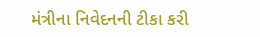મંત્રીના નિવેદનની ટીકા કરી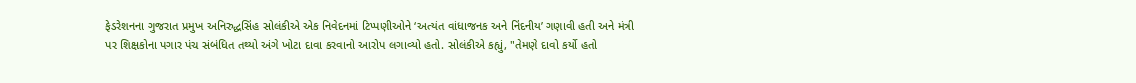ફેડરેશનના ગુજરાત પ્રમુખ અનિરુદ્ધસિંહ સોલંકીએ એક નિવેદનમાં ટિપ્પણીઓને ‘અત્યંત વાંધાજનક અને નિંદનીય’ ગણાવી હતી અને મંત્રી પર શિક્ષકોના પગાર પંચ સંબંધિત તથ્યો અંગે ખોટા દાવા કરવાનો આરોપ લગાવ્યો હતો. સોલંકીએ કહ્યું, "તેમણે દાવો કર્યો હતો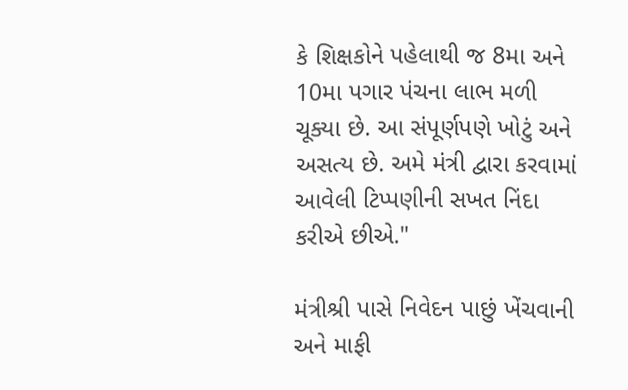કે શિક્ષકોને પહેલાથી જ 8મા અને 10મા પગાર પંચના લાભ મળી ચૂક્યા છે. આ સંપૂર્ણપણે ખોટું અને અસત્ય છે. અમે મંત્રી દ્વારા કરવામાં આવેલી ટિપ્પણીની સખત નિંદા કરીએ છીએ."

મંત્રીશ્રી પાસે નિવેદન પાછું ખેંચવાની અને માફી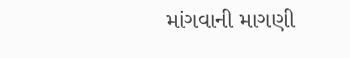માંગવાની માગણી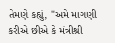તેમણે કહ્યું, "અમે માગણી કરીએ છીએ કે મંત્રીશ્રી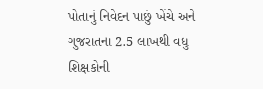પોતાનું નિવેદન પાછું ખેંચે અને ગુજરાતના 2.5 લાખથી વધુ શિક્ષકોની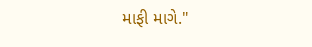માફી માગે."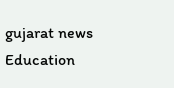gujarat news Education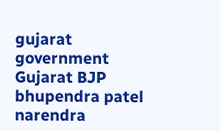gujarat government Gujarat BJP bhupendra patel narendra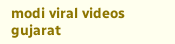modi viral videos gujarat